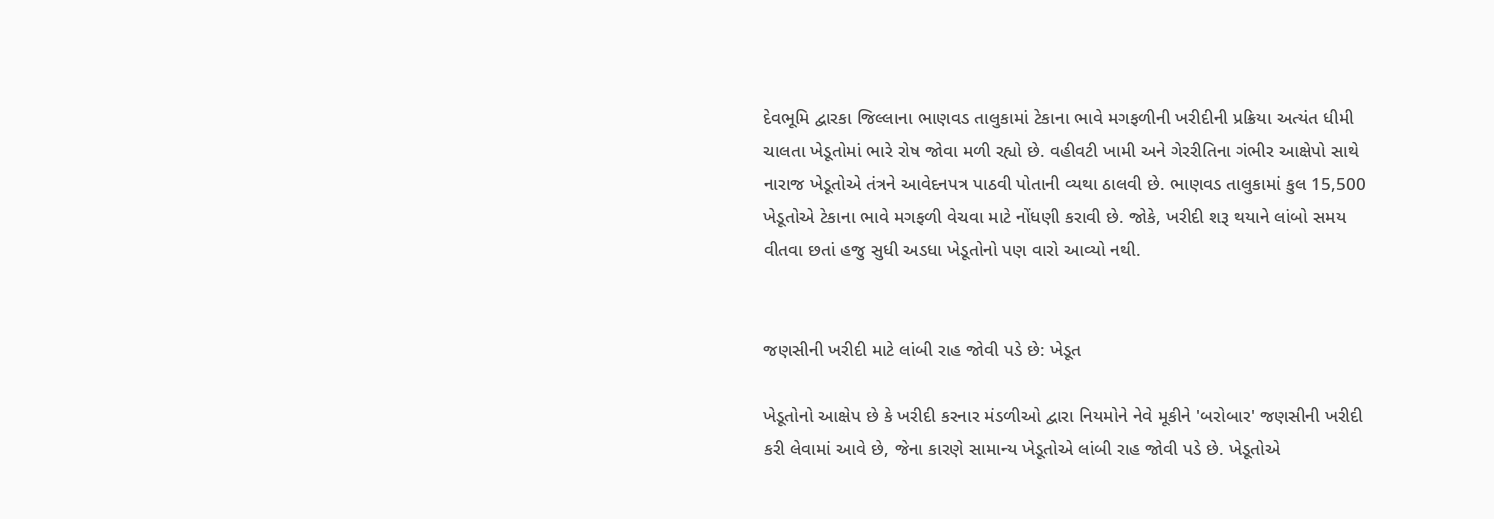દેવભૂમિ દ્વારકા જિલ્લાના ભાણવડ તાલુકામાં ટેકાના ભાવે મગફળીની ખરીદીની પ્રક્રિયા અત્યંત ધીમી ચાલતા ખેડૂતોમાં ભારે રોષ જોવા મળી રહ્યો છે. વહીવટી ખામી અને ગેરરીતિના ગંભીર આક્ષેપો સાથે નારાજ ખેડૂતોએ તંત્રને આવેદનપત્ર પાઠવી પોતાની વ્યથા ઠાલવી છે. ભાણવડ તાલુકામાં કુલ 15,500 ખેડૂતોએ ટેકાના ભાવે મગફળી વેચવા માટે નોંધણી કરાવી છે. જોકે, ખરીદી શરૂ થયાને લાંબો સમય વીતવા છતાં હજુ સુધી અડધા ખેડૂતોનો પણ વારો આવ્યો નથી.


જણસીની ખરીદી માટે લાંબી રાહ જોવી પડે છે: ખેડૂત

ખેડૂતોનો આક્ષેપ છે કે ખરીદી કરનાર મંડળીઓ દ્વારા નિયમોને નેવે મૂકીને 'બરોબાર' જણસીની ખરીદી કરી લેવામાં આવે છે, જેના કારણે સામાન્ય ખેડૂતોએ લાંબી રાહ જોવી પડે છે. ખેડૂતોએ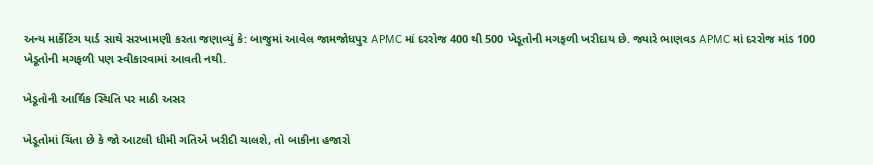અન્ય માર્કેટિંગ યાર્ડ સાથે સરખામણી કરતા જણાવ્યું કે: બાજુમાં આવેલ જામજોધપુર APMC માં દરરોજ 400 થી 500 ખેડૂતોની મગફળી ખરીદાય છે. જ્યારે ભાણવડ APMC માં દરરોજ માંડ 100 ખેડૂતોની મગફળી પણ સ્વીકારવામાં આવતી નથી.

ખેડૂતોની આર્થિક સ્થિતિ પર માઠી અસર

ખેડૂતોમાં ચિંતા છે કે જો આટલી ધીમી ગતિએ ખરીદી ચાલશે, તો બાકીના હજારો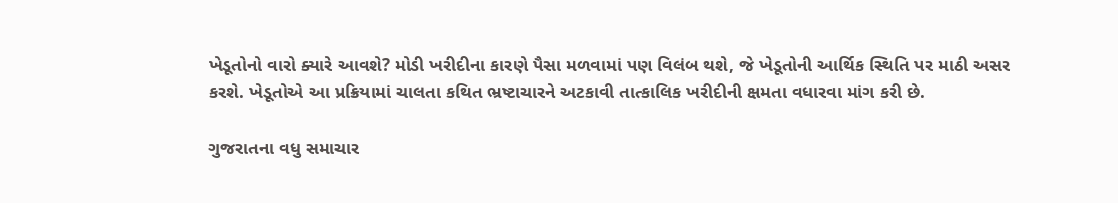ખેડૂતોનો વારો ક્યારે આવશે? મોડી ખરીદીના કારણે પૈસા મળવામાં પણ વિલંબ થશે, જે ખેડૂતોની આર્થિક સ્થિતિ પર માઠી અસર કરશે. ખેડૂતોએ આ પ્રક્રિયામાં ચાલતા કથિત ભ્રષ્ટાચારને અટકાવી તાત્કાલિક ખરીદીની ક્ષમતા વધારવા માંગ કરી છે.

ગુજરાતના વધુ સમાચાર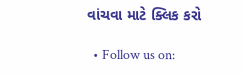વાંચવા માટે ક્લિક કરો

  • Follow us on: